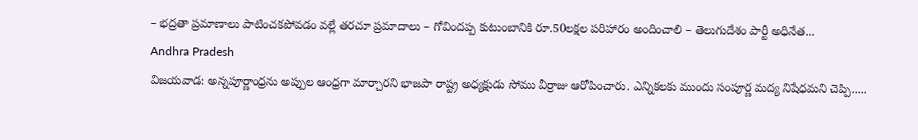– భద్రతా ప్రమాణాలు పాటించకపోవడం వల్లే తరచూ ప్రమాదాలు – గోవిందప్ప కుటుంబానికి రూ.50లక్షల పరిహారం అందించాలి – తెలుగుదేశం పార్టీ అధినేత...
Andhra Pradesh
విజయవాడ: అన్నపూర్ణాంధ్రను అప్పుల ఆంధ్రగా మార్చారని భాజపా రాష్ట్ర అధ్యక్షుడు సోము వీర్రాజు ఆరోపించారు. ఎన్నికలకు ముందు సంపూర్ణ మద్య నిషేధమని చెప్పి.....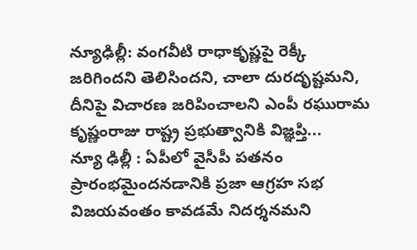న్యూఢిల్లీ: వంగవీటి రాధాకృష్ణపై రెక్కీ జరిగిందని తెలిసిందని, చాలా దురదృష్టమని, దీనిపై విచారణ జరిపించాలని ఎంపీ రఘురామ కృష్ణంరాజు రాష్ట్ర ప్రభుత్వానికి విజ్ఞప్తి...
న్యూ ఢిల్లీ : ఏపీలో వైసీపీ పతనం ప్రారంభమైందనడానికి ప్రజా ఆగ్రహ సభ విజయవంతం కావడమే నిదర్శనమని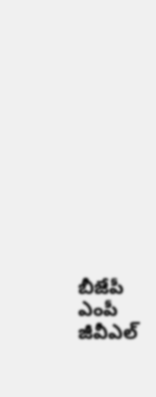బీజేపీ ఎంపీ జీవీఎల్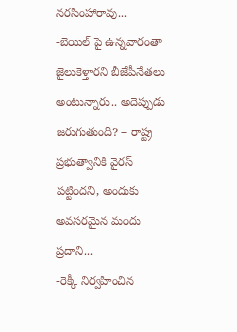నరసింహారావు...
-బెయిల్ పై ఉన్నవారంతా జైలుకెళ్తారని బీజేపీనేతలు అంటున్నారు.. అదెప్పుడు జరుగుతుంది? – రాష్ట్ర ప్రభుత్వానికి వైరస్ పట్టిందని, అందుకు అవసరమైన మందు ప్రదాని...
-రెక్కీ నిర్వహించిన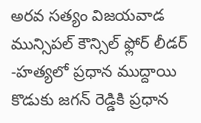అరవ సత్యం విజయవాడ మున్సిపల్ కౌన్సిల్ ఫ్లోర్ లీడర్ -హత్యలో ప్రధాన ముద్దాయి కొడుకు జగన్ రెడ్డికి ప్రధాన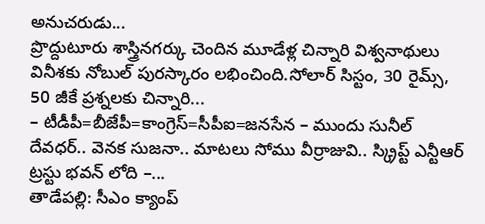అనుచరుడు...
ప్రొద్దుటూరు శాస్త్రినగర్కు చెందిన మూడేళ్ల చిన్నారి విశ్వనాథులు వినీశకు నోబుల్ పురస్కారం లభించింది.సోలార్ సిస్టం, 30 రైమ్స్, 50 జీకే ప్రశ్నలకు చిన్నారి...
– టీడీపీ=బీజేపీ=కాంగ్రెస్=సీపీఐ=జనసేన – ముందు సునీల్ దేవధర్.. వెనక సుజనా.. మాటలు సోము వీర్రాజువి.. స్క్రిప్ట్ ఎన్టీఆర్ ట్రస్టు భవన్ లోది –...
తాడేపల్లి: సీఎం క్యాంప్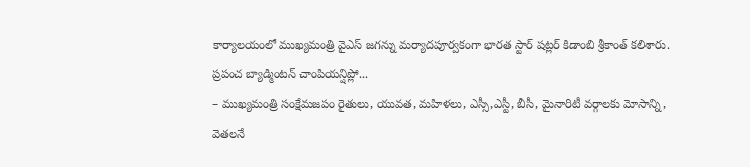కార్యాలయంలో ముఖ్యమంత్రి వైఎస్ జగన్ను మర్యాదపూర్వకంగా భారత స్టార్ షట్లర్ కిడాంబి శ్రీకాంత్ కలిశారు. ప్రపంచ బ్యాడ్మింటన్ చాంపియన్షిప్లో...
– ముఖ్యమంత్రి సంక్షేమజపం రైతులు, యువత, మహిళలు, ఎస్సీ,ఎస్టీ, బీసీ, మైనారిటీ వర్గాలకు మోసాన్ని, వెతలనే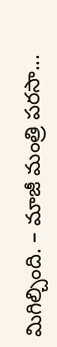మిగిల్చింది. – మాజీ మంత్రి పరసా...